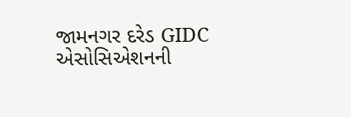જામનગર દરેડ GIDC એસોસિએશનની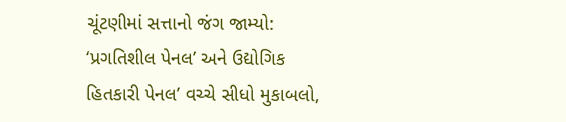ચૂંટણીમાં સત્તાનો જંગ જામ્યો: ‘પ્રગતિશીલ પેનલ’ અને ઉદ્યોગિક હિતકારી પેનલ’ વચ્ચે સીધો મુકાબલો,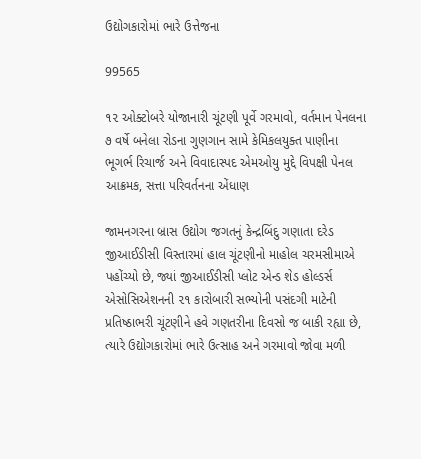ઉદ્યોગકારોમાં ભારે ઉત્તેજના

99565

૧૨ ઓક્ટોબરે યોજાનારી ચૂંટણી પૂર્વે ગરમાવો, વર્તમાન પેનલના ૭ વર્ષે બનેલા રોડના ગુણગાન સામે કેમિકલયુક્ત પાણીના ભૂગર્ભ રિચાર્જ અને વિવાદાસ્પદ એમઓયુ મુદ્દે વિપક્ષી પેનલ આક્રમક, સત્તા પરિવર્તનના એંધાણ

જામનગરના બ્રાસ ઉદ્યોગ જગતનું કેન્દ્રબિંદુ ગણાતા દરેડ જીઆઈડીસી વિસ્તારમાં હાલ ચૂંટણીનો માહોલ ચરમસીમાએ પહોંચ્યો છે, જ્યાં જીઆઈડીસી પ્લોટ એન્ડ શેડ હોલ્ડર્સ એસોસિએશનની ૨૧ કારોબારી સભ્યોની પસંદગી માટેની પ્રતિષ્ઠાભરી ચૂંટણીને હવે ગણતરીના દિવસો જ બાકી રહ્યા છે, ત્યારે ઉદ્યોગકારોમાં ભારે ઉત્સાહ અને ગરમાવો જોવા મળી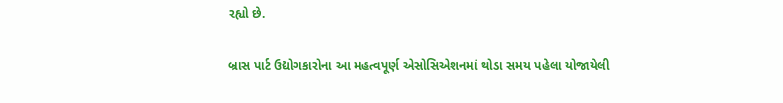રહ્યો છે.

બ્રાસ પાર્ટ ઉદ્યોગકારોના આ મહત્વપૂર્ણ એસોસિએશનમાં થોડા સમય પહેલા યોજાયેલી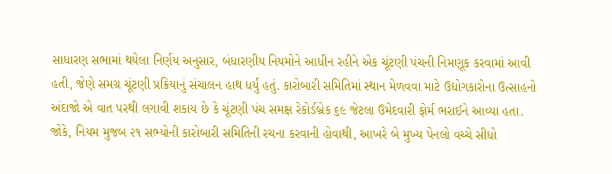સાધારણ સભામાં થયેલા નિર્ણય અનુસાર, બંધારણીય નિયમોને આધીન રહીને એક ચૂંટણી પંચની નિમણૂક કરવામાં આવી હતી, જેણે સમગ્ર ચૂંટણી પ્રક્રિયાનું સંચાલન હાથ ધર્યું હતું. કારોબારી સમિતિમાં સ્થાન મેળવવા માટે ઉદ્યોગકારોના ઉત્સાહનો અંદાજો એ વાત પરથી લગાવી શકાય છે કે ચૂંટણી પંચ સમક્ષ રેકોર્ડબ્રેક ૬૯ જેટલા ઉમેદવારી ફોર્મ ભરાઈને આવ્યા હતા. જોકે, નિયમ મુજબ ૨૧ સભ્યોની કારોબારી સમિતિની રચના કરવાની હોવાથી, આખરે બે મુખ્ય પેનલો વચ્ચે સીધો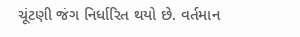ચૂંટણી જંગ નિર્ધારિત થયો છે. વર્તમાન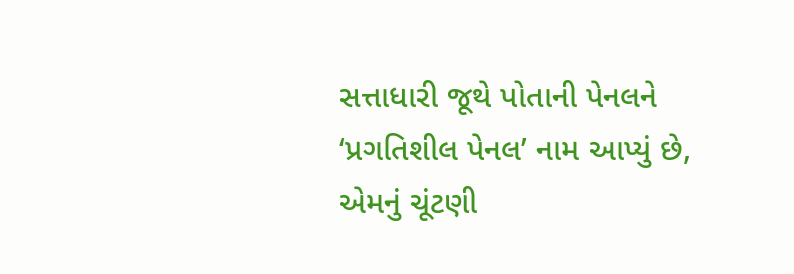સત્તાધારી જૂથે પોતાની પેનલને ‘પ્રગતિશીલ પેનલ’ નામ આપ્યું છે, એમનું ચૂંટણી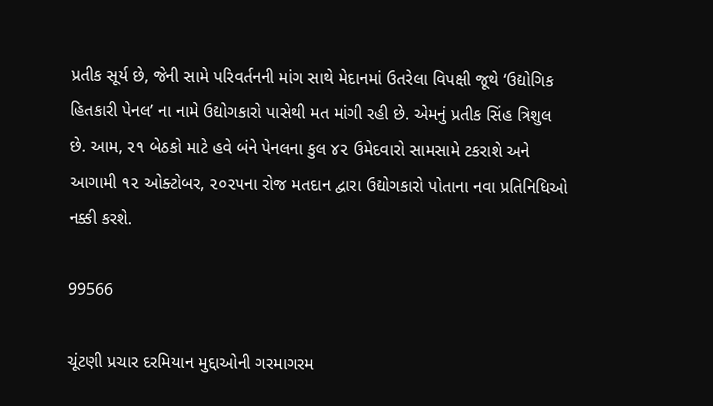પ્રતીક સૂર્ય છે, જેની સામે પરિવર્તનની માંગ સાથે મેદાનમાં ઉતરેલા વિપક્ષી જૂથે ‘ઉદ્યોગિક હિતકારી પેનલ’ ના નામે ઉદ્યોગકારો પાસેથી મત માંગી રહી છે. એમનું પ્રતીક સિંહ ત્રિશુલ છે. આમ, ૨૧ બેઠકો માટે હવે બંને પેનલના કુલ ૪૨ ઉમેદવારો સામસામે ટકરાશે અને આગામી ૧૨ ઓક્ટોબર, ૨૦૨૫ના રોજ મતદાન દ્વારા ઉદ્યોગકારો પોતાના નવા પ્રતિનિધિઓ નક્કી કરશે.

99566

ચૂંટણી પ્રચાર દરમિયાન મુદ્દાઓની ગરમાગરમ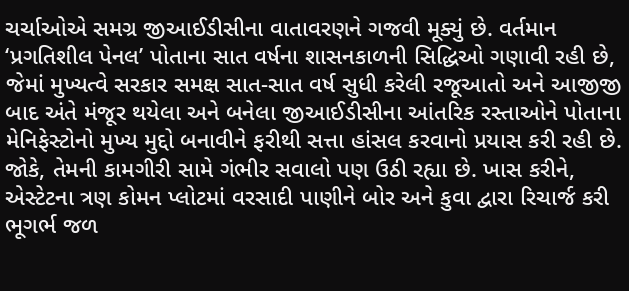ચર્ચાઓએ સમગ્ર જીઆઈડીસીના વાતાવરણને ગજવી મૂક્યું છે. વર્તમાન ‘પ્રગતિશીલ પેનલ’ પોતાના સાત વર્ષના શાસનકાળની સિદ્ધિઓ ગણાવી રહી છે, જેમાં મુખ્યત્વે સરકાર સમક્ષ સાત-સાત વર્ષ સુધી કરેલી રજૂઆતો અને આજીજી બાદ અંતે મંજૂર થયેલા અને બનેલા જીઆઈડીસીના આંતરિક રસ્તાઓને પોતાના મેનિફેસ્ટોનો મુખ્ય મુદ્દો બનાવીને ફરીથી સત્તા હાંસલ કરવાનો પ્રયાસ કરી રહી છે. જોકે, તેમની કામગીરી સામે ગંભીર સવાલો પણ ઉઠી રહ્યા છે. ખાસ કરીને, એસ્ટેટના ત્રણ કોમન પ્લોટમાં વરસાદી પાણીને બોર અને કુવા દ્વારા રિચાર્જ કરી ભૂગર્ભ જળ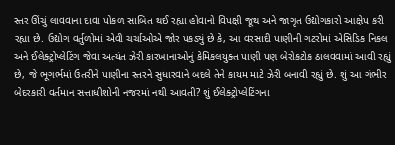સ્તર ઊંચું લાવવાના દાવા પોકળ સાબિત થઈ રહ્યા હોવાનો વિપક્ષી જૂથ અને જાગૃત ઉદ્યોગકારો આક્ષેપ કરી રહ્યા છે. ઉદ્યોગ વર્તુળોમાં એવી ચર્ચાઓએ જોર પકડ્યું છે કે, આ વરસાદી પાણીની ગટરોમાં એસિડિક નિકલ અને ઈલેક્ટ્રોપ્લેટિંગ જેવા અત્યંત ઝેરી કારખાનાઓનું કેમિકલયુક્ત પાણી પણ બેરોકટોક ઠાલવવામાં આવી રહ્યું છે, જે ભૂગર્ભમાં ઉતરીને પાણીના સ્તરને સુધારવાને બદલે તેને કાયમ માટે ઝેરી બનાવી રહ્યું છે. શું આ ગંભીર બેદરકારી વર્તમાન સત્તાધીશોની નજરમાં નથી આવતી? શું ઈલેક્ટ્રોપ્લેટિંગના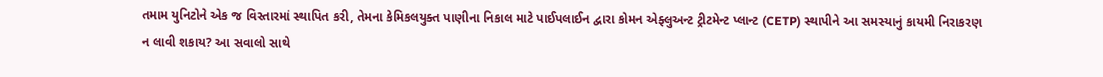તમામ યુનિટોને એક જ વિસ્તારમાં સ્થાપિત કરી, તેમના કેમિકલયુક્ત પાણીના નિકાલ માટે પાઈપલાઈન દ્વારા કોમન એફ્લુઅન્ટ ટ્રીટમેન્ટ પ્લાન્ટ (CETP) સ્થાપીને આ સમસ્યાનું કાયમી નિરાકરણ ન લાવી શકાય? આ સવાલો સાથે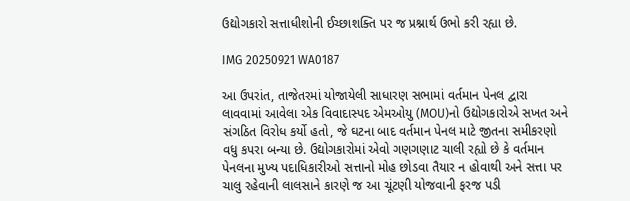ઉદ્યોગકારો સત્તાધીશોની ઈચ્છાશક્તિ પર જ પ્રશ્નાર્થ ઉભો કરી રહ્યા છે.

IMG 20250921 WA0187

આ ઉપરાંત, તાજેતરમાં યોજાયેલી સાધારણ સભામાં વર્તમાન પેનલ દ્વારા લાવવામાં આવેલા એક વિવાદાસ્પદ એમઓયુ (MOU)નો ઉદ્યોગકારોએ સખત અને સંગઠિત વિરોધ કર્યો હતો, જે ઘટના બાદ વર્તમાન પેનલ માટે જીતના સમીકરણો વધુ કપરા બન્યા છે. ઉદ્યોગકારોમાં એવો ગણગણાટ ચાલી રહ્યો છે કે વર્તમાન પેનલના મુખ્ય પદાધિકારીઓ સત્તાનો મોહ છોડવા તૈયાર ન હોવાથી અને સત્તા પર ચાલુ રહેવાની લાલસાને કારણે જ આ ચૂંટણી યોજવાની ફરજ પડી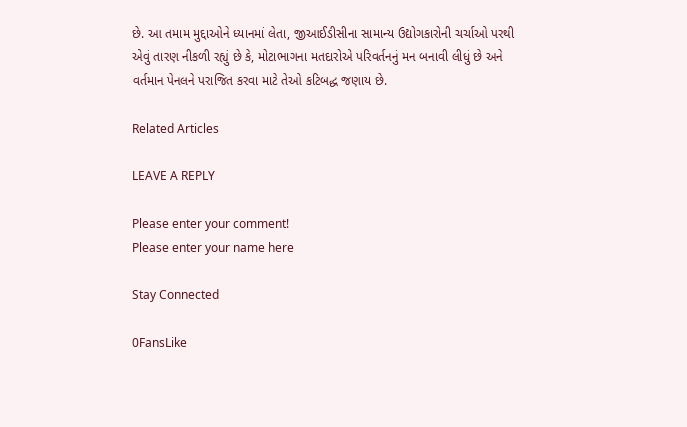છે. આ તમામ મુદ્દાઓને ધ્યાનમાં લેતા, જીઆઈડીસીના સામાન્ય ઉદ્યોગકારોની ચર્ચાઓ પરથી એવું તારણ નીકળી રહ્યું છે કે, મોટાભાગના મતદારોએ પરિવર્તનનું મન બનાવી લીધું છે અને વર્તમાન પેનલને પરાજિત કરવા માટે તેઓ કટિબદ્ધ જણાય છે.

Related Articles

LEAVE A REPLY

Please enter your comment!
Please enter your name here

Stay Connected

0FansLike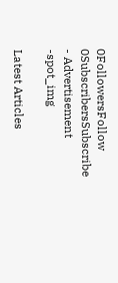0FollowersFollow
0SubscribersSubscribe
- Advertisement -spot_img

Latest Articles